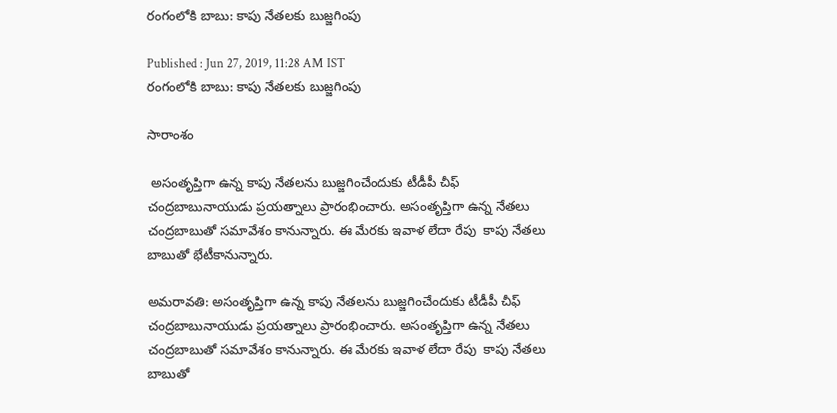రంగంలోకి బాబు: కాపు నేతలకు బుజ్జగింపు

Published : Jun 27, 2019, 11:28 AM IST
రంగంలోకి బాబు: కాపు నేతలకు బుజ్జగింపు

సారాంశం

 అసంతృప్తిగా ఉన్న కాపు నేతలను బుజ్జగించేందుకు టీడీపీ చీఫ్ చంద్రబాబునాయుడు ప్రయత్నాలు ప్రారంభించారు. అసంతృప్తిగా ఉన్న నేతలు  చంద్రబాబుతో సమావేశం కానున్నారు. ఈ మేరకు ఇవాళ లేదా రేపు  కాపు నేతలు బాబుతో భేటీకానున్నారు.

అమరావతి: అసంతృప్తిగా ఉన్న కాపు నేతలను బుజ్జగించేందుకు టీడీపీ చీఫ్ చంద్రబాబునాయుడు ప్రయత్నాలు ప్రారంభించారు. అసంతృప్తిగా ఉన్న నేతలు  చంద్రబాబుతో సమావేశం కానున్నారు. ఈ మేరకు ఇవాళ లేదా రేపు  కాపు నేతలు బాబుతో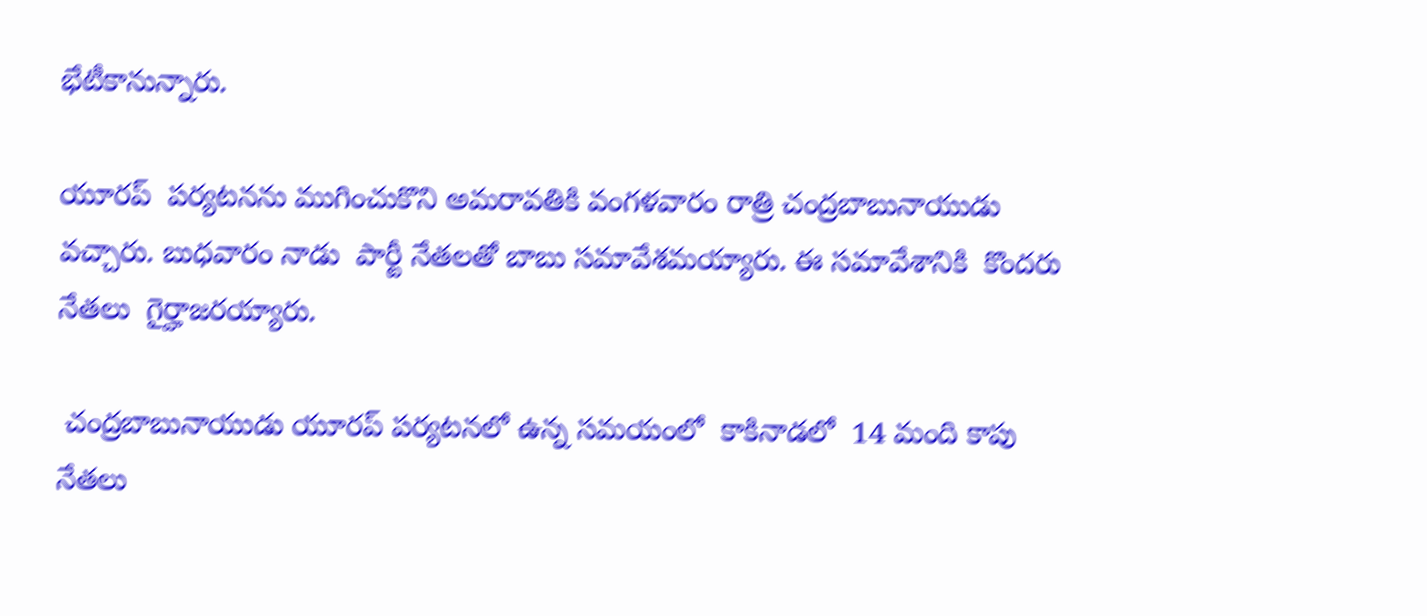భేటీకానున్నారు.

యూరప్  పర్యటనను ముగించుకొని అమరావతికి వంగళవారం రాత్రి చంద్రబాబునాయుడు వచ్చారు. బుధవారం నాడు  పార్టీ నేతలతో బాబు సమావేశమయ్యారు. ఈ సమావేశానికి  కొందరు నేతలు  గైర్హాజరయ్యారు.

 చంద్రబాబునాయుడు యూరప్ పర్యటనలో ఉన్న సమయంలో  కాకినాడలో  14 మంది కాపు నేతలు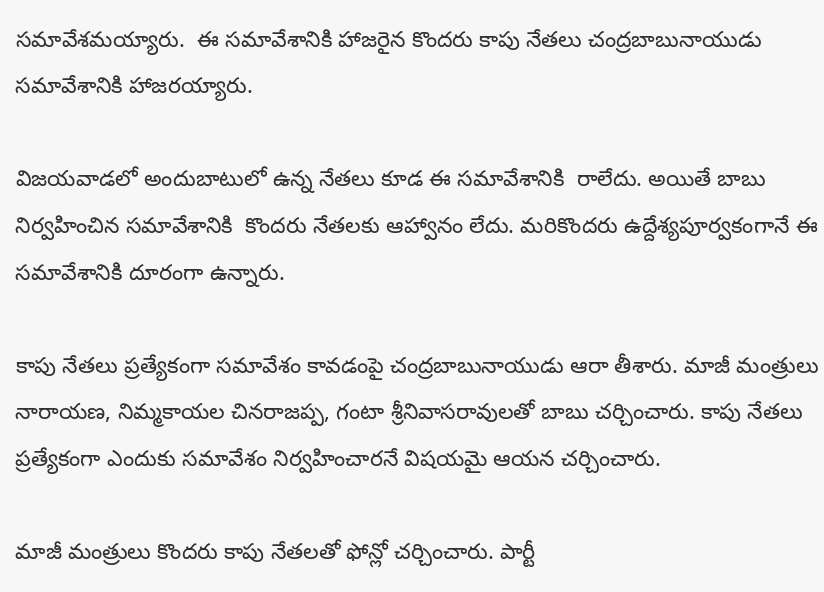సమావేశమయ్యారు.  ఈ సమావేశానికి హాజరైన కొందరు కాపు నేతలు చంద్రబాబునాయుడు సమావేశానికి హాజరయ్యారు.

విజయవాడలో అందుబాటులో ఉన్న నేతలు కూడ ఈ సమావేశానికి  రాలేదు. అయితే బాబు నిర్వహించిన సమావేశానికి  కొందరు నేతలకు ఆహ్వానం లేదు. మరికొందరు ఉద్దేశ్యపూర్వకంగానే ఈ సమావేశానికి దూరంగా ఉన్నారు.

కాపు నేతలు ప్రత్యేకంగా సమావేశం కావడంపై చంద్రబాబునాయుడు ఆరా తీశారు. మాజీ మంత్రులు నారాయణ, నిమ్మకాయల చినరాజప్ప, గంటా శ్రీనివాసరావులతో బాబు చర్చించారు. కాపు నేతలు ప్రత్యేకంగా ఎందుకు సమావేశం నిర్వహించారనే విషయమై ఆయన చర్చించారు.

మాజీ మంత్రులు కొందరు కాపు నేతలతో ఫోన్లో చర్చించారు. పార్టీ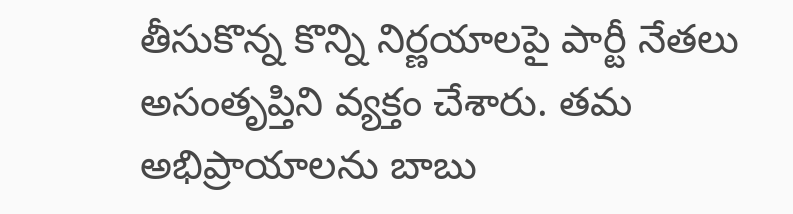తీసుకొన్న కొన్ని నిర్ణయాలపై పార్టీ నేతలు అసంతృప్తిని వ్యక్తం చేశారు. తమ అభిప్రాయాలను బాబు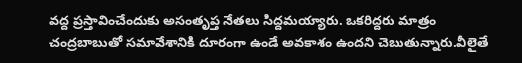వద్ద ప్రస్తావించేందుకు అసంతృప్త నేతలు సిద్దమయ్యారు. ఒకరిద్దరు మాత్రం చంద్రబాబుతో సమావేశానికి దూరంగా ఉండే అవకాశం ఉందని చెబుతున్నారు.వీలైతే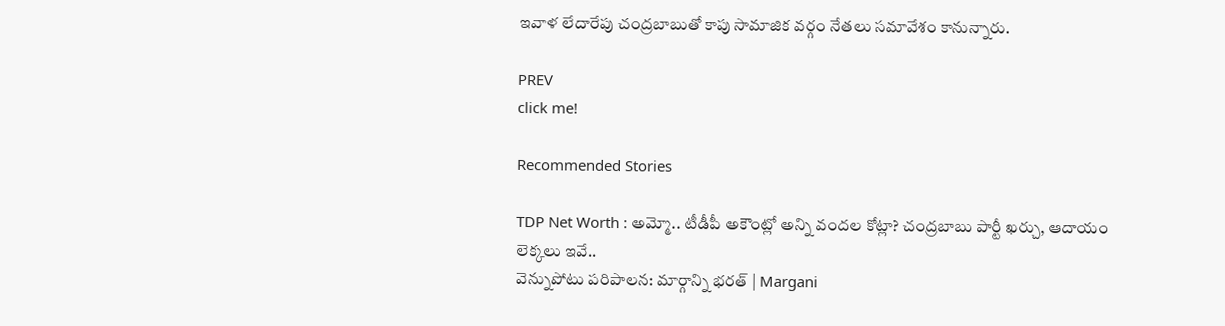ఇవాళ లేదారేపు చంద్రబాబుతో కాపు సామాజిక వర్గం నేతలు సమావేశం కానున్నారు.

PREV
click me!

Recommended Stories

TDP Net Worth : అమ్మో.. టీడీపీ అకౌంట్లో అన్ని వందల కోట్లా? చంద్రబాబు పార్టీ ఖర్చు, ఆదాయం లెక్కలు ఇవే..
వెన్నుపోటు పరిపాలన: మార్గాన్ని భరత్ | Margani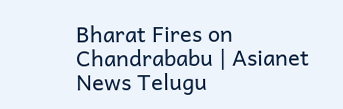Bharat Fires on Chandrababu | Asianet News Telugu